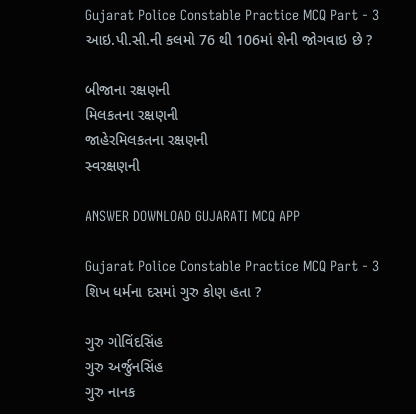Gujarat Police Constable Practice MCQ Part - 3
આઇ.પી.સી.ની કલમો 76 થી 106માં શેની જોગવાઇ છે ?

બીજાના રક્ષણની
મિલકતના રક્ષણની
જાહેરમિલકતના રક્ષણની
સ્વરક્ષણની

ANSWER DOWNLOAD GUJARATI MCQ APP

Gujarat Police Constable Practice MCQ Part - 3
શિખ ધર્મના દસમાં ગુરુ કોણ હતા ?

ગુરુ ગોવિંદસિંહ
ગુરુ અર્જુનસિંહ
ગુરુ નાનક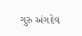ગુરુ અંગદેવ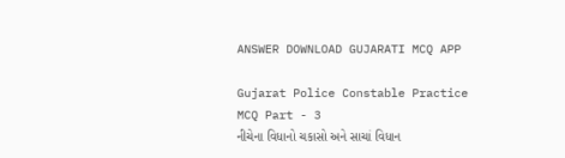ANSWER DOWNLOAD GUJARATI MCQ APP

Gujarat Police Constable Practice MCQ Part - 3
નીચેના વિધાનો ચકાસો અને સાચાં વિધાન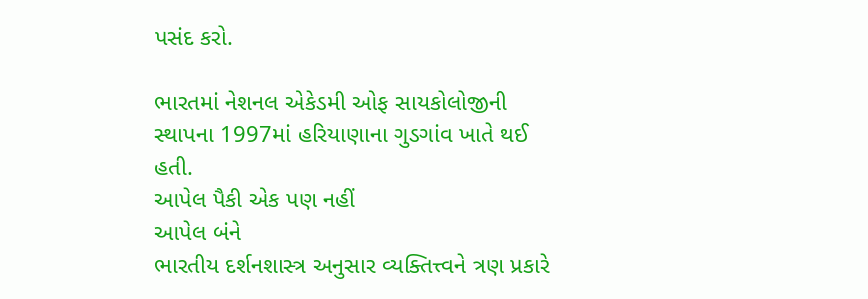પસંદ કરો.

ભારતમાં નેશનલ એકેડમી ઓફ સાયકોલોજીની સ્થાપના 1997માં હરિયાણાના ગુડગાંવ ખાતે થઈ હતી.
આપેલ પૈકી એક પણ નહીં
આપેલ બંને
ભારતીય દર્શનશાસ્ત્ર અનુસાર વ્યક્તિત્ત્વને ત્રણ પ્રકારે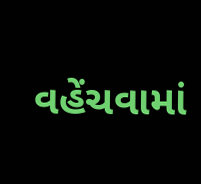વહેંચવામાં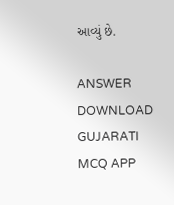આવ્યું છે.

ANSWER DOWNLOAD GUJARATI MCQ APP